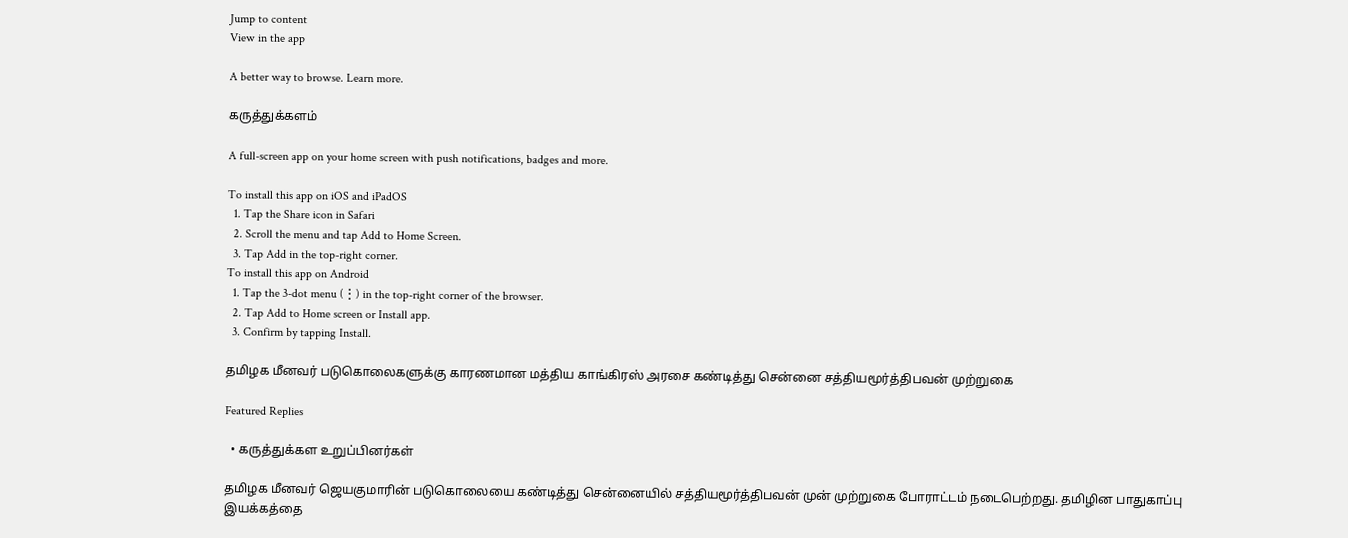Jump to content
View in the app

A better way to browse. Learn more.

கருத்துக்களம்

A full-screen app on your home screen with push notifications, badges and more.

To install this app on iOS and iPadOS
  1. Tap the Share icon in Safari
  2. Scroll the menu and tap Add to Home Screen.
  3. Tap Add in the top-right corner.
To install this app on Android
  1. Tap the 3-dot menu (⋮) in the top-right corner of the browser.
  2. Tap Add to Home screen or Install app.
  3. Confirm by tapping Install.

தமிழக மீனவர் படுகொலைகளுக்கு காரணமான மத்திய காங்கிரஸ் அரசை கண்டித்து சென்னை சத்தியமூர்த்திபவன் முற்றுகை

Featured Replies

  • கருத்துக்கள உறுப்பினர்கள்

தமிழக மீனவர் ஜெயகுமாரின் படுகொலையை கண்டித்து சென்னையில் சத்தியமூர்த்திபவன் முன் முற்றுகை போராட்டம் நடைபெற்றது. தமிழின பாதுகாப்பு இயக்கத்தை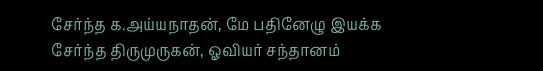சேர்ந்த க.அய்யநாதன், மே பதினேழு இயக்க சேர்ந்த திருமுருகன், ஓவியர் சந்தானம்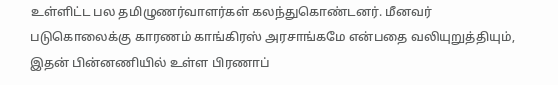உள்ளிட்ட பல தமிழுணர்வாளர்கள் கலந்துகொண்டனர். மீனவர் படுகொலைக்கு காரணம் காங்கிரஸ் அரசாங்கமே என்பதை வலியுறுத்தியும், இதன் பின்னணியில் உள்ள பிரணாப்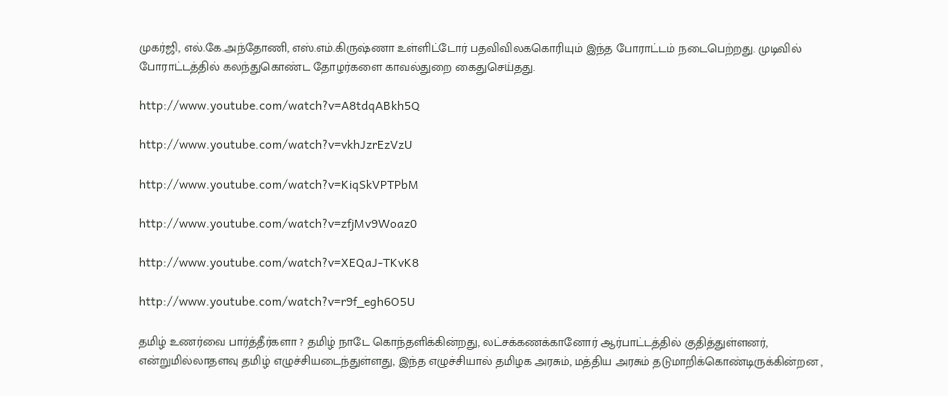முகர்ஜி, எல்.கே.அந்தோணி, எஸ்.எம்.கிருஷ்ணா உள்ளிட்டோர் பதவிவிலககொரியும் இந்த போராட்டம் நடைபெற்றது. முடிவில் போராட்டத்தில் கலந்துகொண்ட தோழர்களை காவல்துறை கைதுசெய்தது.

http://www.youtube.com/watch?v=A8tdqABkh5Q

http://www.youtube.com/watch?v=vkhJzrEzVzU

http://www.youtube.com/watch?v=KiqSkVPTPbM

http://www.youtube.com/watch?v=zfjMv9Woaz0

http://www.youtube.com/watch?v=XEQaJ-TKvK8

http://www.youtube.com/watch?v=r9f_egh6O5U

தமிழ் உணர்வை பார்த்தீர்களா ? தமிழ் நாடே கொந்தளிக்கின்றது, லட்சக்கணக்கானோர் ஆர்பாட்டத்தில் குதித்துள்ளனர், என்றுமில்லாதளவு தமிழ் எழுச்சியடைந்துள்ளது, இந்த எழுச்சியால் தமிழக அரசும், மத்திய அரசும் தடுமாறிக்கொண்டிருக்கின்றன ,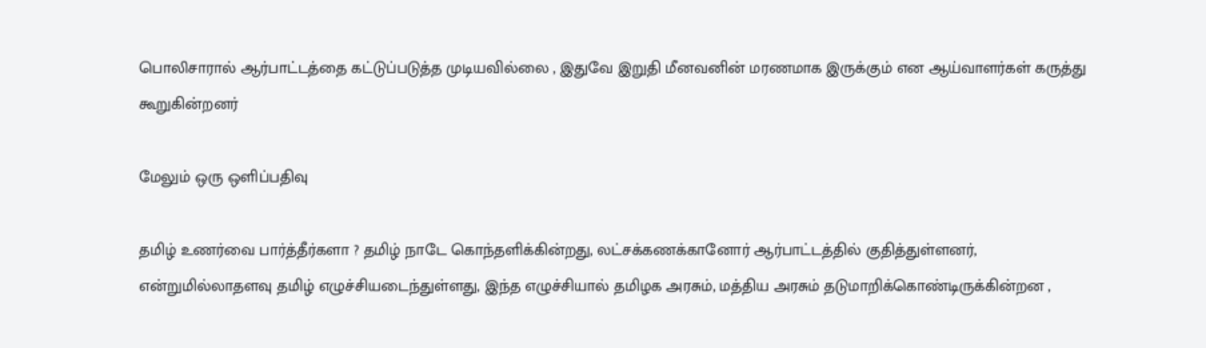பொலிசாரால் ஆர்பாட்டத்தை கட்டுப்படுத்த முடியவில்லை , இதுவே இறுதி மீனவனின் மரணமாக இருக்கும் என ஆய்வாளர்கள் கருத்து கூறுகின்றனர்

மேலும் ஒரு ஒளிப்பதிவு

தமிழ் உணர்வை பார்த்தீர்களா ? தமிழ் நாடே கொந்தளிக்கின்றது, லட்சக்கணக்கானோர் ஆர்பாட்டத்தில் குதித்துள்ளனர், என்றுமில்லாதளவு தமிழ் எழுச்சியடைந்துள்ளது, இந்த எழுச்சியால் தமிழக அரசும், மத்திய அரசும் தடுமாறிக்கொண்டிருக்கின்றன ,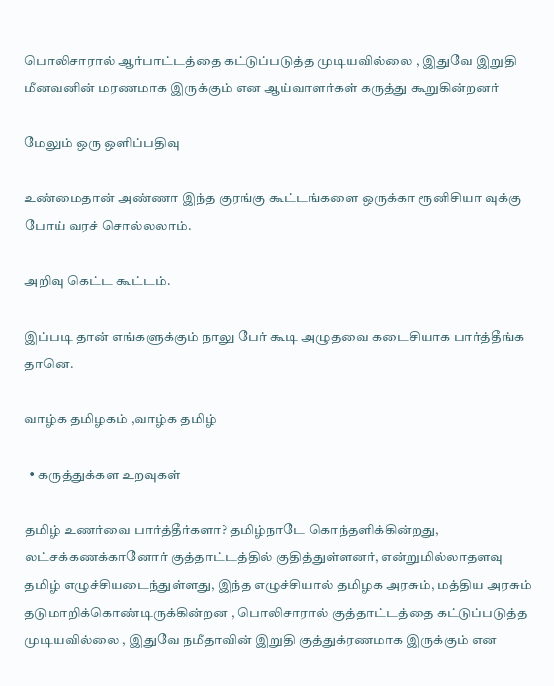பொலிசாரால் ஆர்பாட்டத்தை கட்டுப்படுத்த முடியவில்லை , இதுவே இறுதி மீனவனின் மரணமாக இருக்கும் என ஆய்வாளர்கள் கருத்து கூறுகின்றனர்

மேலும் ஒரு ஒளிப்பதிவு

உண்மைதான் அண்ணா இந்த குரங்கு கூட்டங்களை ஒருக்கா ரூனிசியா வுக்கு போய் வரச் சொல்லலாம்.

அறிவு கெட்ட கூட்டம்.

இப்படி தான் எங்களுக்கும் நாலு பேர் கூடி அழுதவை கடைசியாக பார்த்தீங்க தானெ.

வாழ்க தமிழகம் ,வாழ்க தமிழ்

  • கருத்துக்கள உறவுகள்

தமிழ் உணர்வை பார்த்தீர்களா? தமிழ்நாடே கொந்தளிக்கின்றது, லட்சக்கணக்கானோர் குத்தாட்டத்தில் குதித்துள்ளனர், என்றுமில்லாதளவு தமிழ் எழுச்சியடைந்துள்ளது, இந்த எழுச்சியால் தமிழக அரசும், மத்திய அரசும் தடுமாறிக்கொண்டிருக்கின்றன , பொலிசாரால் குத்தாட்டத்தை கட்டுப்படுத்த முடியவில்லை , இதுவே நமீதாவின் இறுதி குத்துக்ரணமாக இருக்கும் என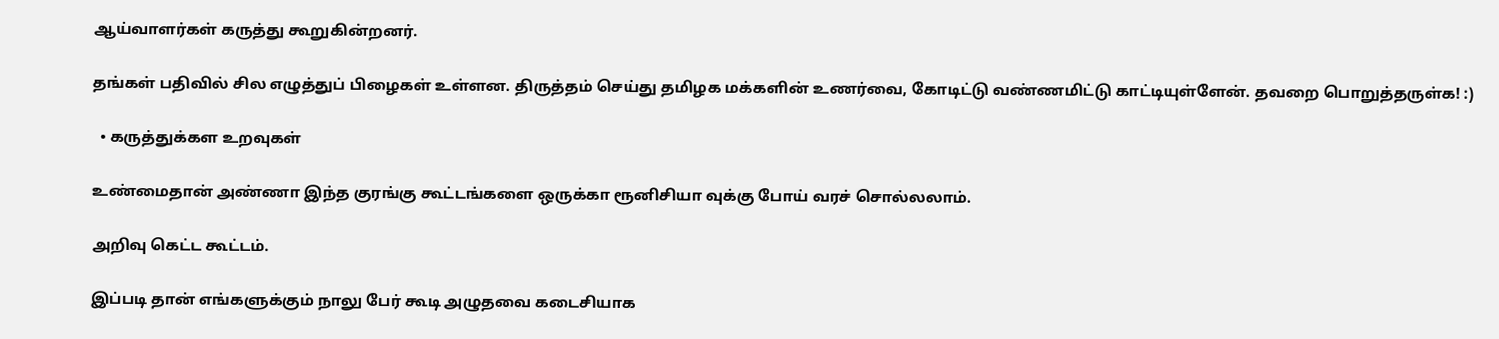ஆய்வாளர்கள் கருத்து கூறுகின்றனர்.

தங்கள் பதிவில் சில எழுத்துப் பிழைகள் உள்ளன. திருத்தம் செய்து தமிழக மக்களின் உணர்வை, கோடிட்டு வண்ணமிட்டு காட்டியுள்ளேன். தவறை பொறுத்தருள்க! :)

  • கருத்துக்கள உறவுகள்

உண்மைதான் அண்ணா இந்த குரங்கு கூட்டங்களை ஒருக்கா ரூனிசியா வுக்கு போய் வரச் சொல்லலாம்.

அறிவு கெட்ட கூட்டம்.

இப்படி தான் எங்களுக்கும் நாலு பேர் கூடி அழுதவை கடைசியாக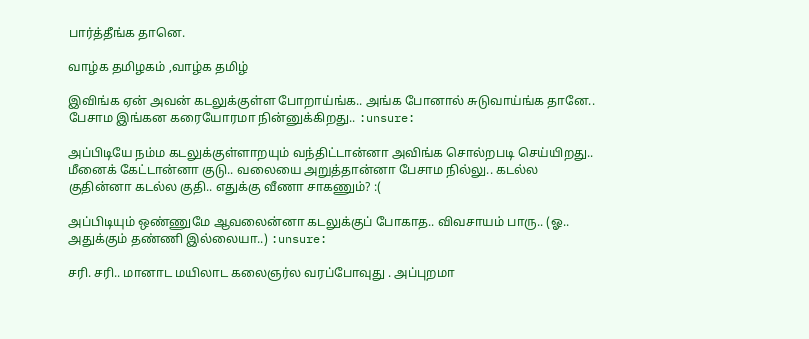பார்த்தீங்க தானெ.

வாழ்க தமிழகம் ,வாழ்க தமிழ்

இவிங்க ஏன் அவன் கடலுக்குள்ள போறாய்ங்க.. அங்க போனால் சுடுவாய்ங்க தானே.. பேசாம இங்கன கரையோரமா நின்னுக்கிறது.. :unsure:

அப்பிடியே நம்ம கடலுக்குள்ளாறயும் வந்திட்டான்னா அவிங்க சொல்றபடி செய்யிறது.. மீனைக் கேட்டான்னா குடு.. வலையை அறுத்தான்னா பேசாம நில்லு.. கடல்ல குதின்னா கடல்ல குதி.. எதுக்கு வீணா சாகணும்? :(

அப்பிடியும் ஒண்ணுமே ஆவலைன்னா கடலுக்குப் போகாத.. விவசாயம் பாரு.. (ஓ.. அதுக்கும் தண்ணி இல்லையா..) :unsure:

சரி. சரி.. மானாட மயிலாட கலைஞர்ல வரப்போவுது . அப்புறமா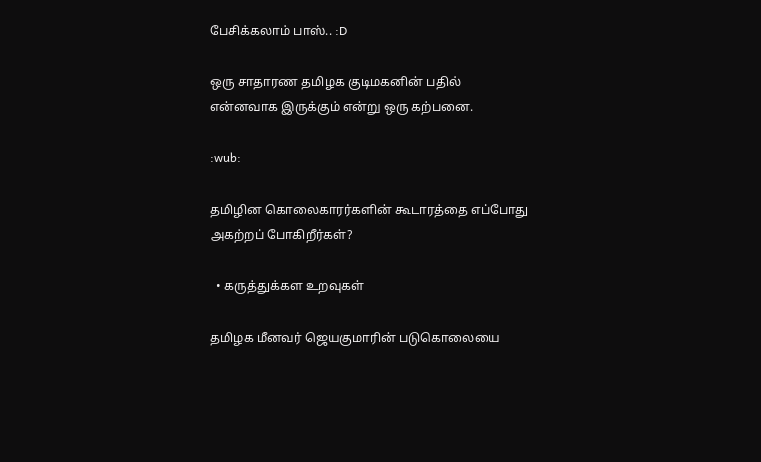பேசிக்கலாம் பாஸ்.. :D

ஒரு சாதாரண தமிழக குடிமகனின் பதில் என்னவாக இருக்கும் என்று ஒரு கற்பனை.

:wub:

தமிழின கொலைகாரர்களின் கூடாரத்தை எப்போது அகற்றப் போகிறீர்கள்?

  • கருத்துக்கள உறவுகள்

தமிழக மீனவர் ஜெயகுமாரின் படுகொலையை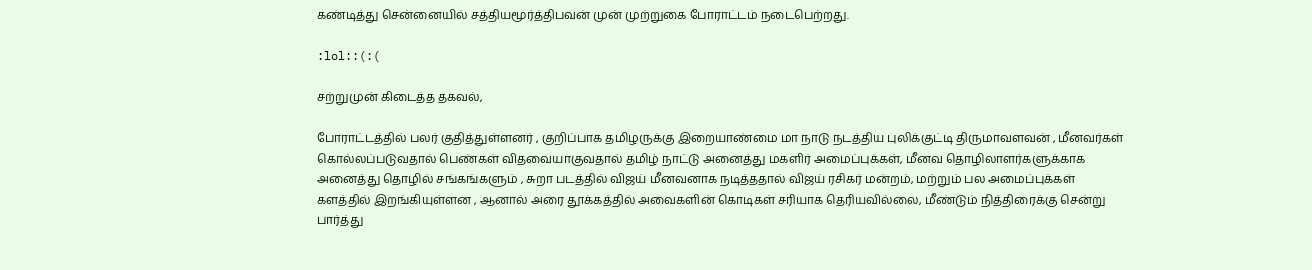கண்டித்து சென்னையில் சத்தியமூர்த்திபவன் முன் முற்றுகை போராட்டம் நடைபெற்றது.

:lol::(:(

சற்றுமுன் கிடைத்த தகவல்,

போராட்டத்தில் பலர் குதித்துள்ளனர் , குறிப்பாக தமிழருக்கு இறையாண்மை மா நாடு நடத்திய புலிக்குட்டி திருமாவளவன் , மீனவர்கள் கொல்லப்படுவதால் பெண்கள் விதவையாகுவதால் தமிழ் நாட்டு அனைத்து மகளிர் அமைப்புக்கள், மீனவ தொழிலாளர்களுக்காக அனைத்து தொழில் சங்கங்களும் , சுறா படத்தில் விஜய் மீனவனாக நடித்ததால் விஜய் ரசிகர் மன்றம், மற்றும் பல அமைப்புக்கள் களத்தில் இறங்கியுள்ளன , ஆனால் அரை தூக்கத்தில் அவைகளின் கொடிகள் சரியாக தெரியவில்லை, மீண்டும் நித்திரைக்கு சென்று பார்த்து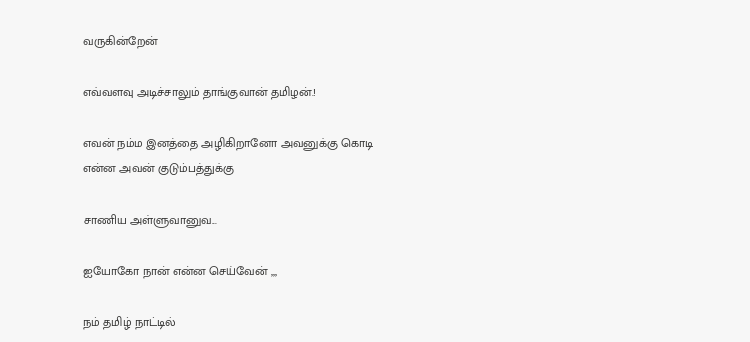வருகின்றேன்

எவ்வளவு அடிச்சாலும் தாங்குவான் தமிழன்.!

எவன் நம்ம இனத்தை அழிகிறானோ அவனுக்கு கொடி என்ன அவன் குடும்பத்துக்கு

சாணிய அள்ளுவானுவ...

ஐயோகோ நான் என்ன செய்வேன் ,,,

நம் தமிழ் நாட்டில்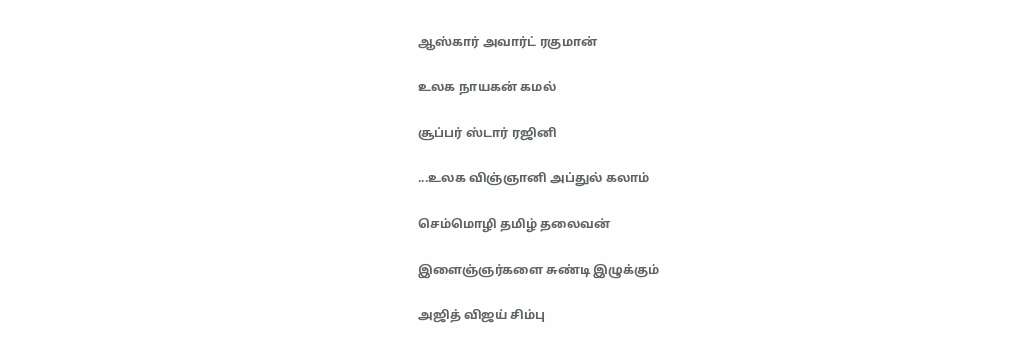ஆஸ்கார் அவார்ட் ரகுமான்

உலக நாயகன் கமல்

சூப்பர் ஸ்டார் ரஜினி

...உலக விஞ்ஞானி அப்துல் கலாம்

செம்மொழி தமிழ் தலைவன்

இளைஞ்ஞர்களை சுண்டி இழுக்கும்

அஜித் விஜய் சிம்பு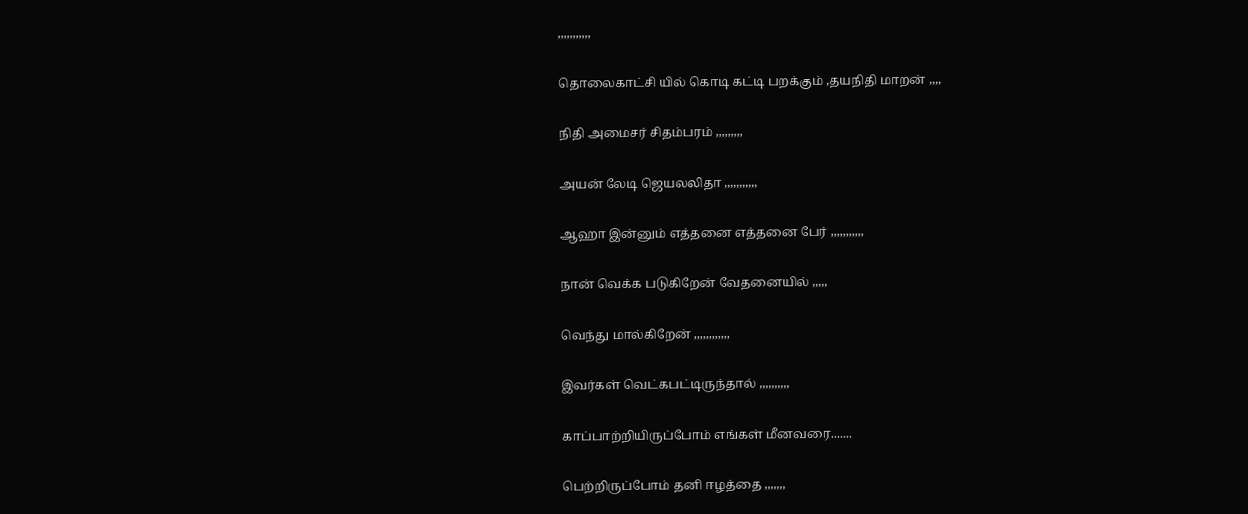,,,,,,,,,,,

தொலைகாட்சி யில் கொடி கட்டி பறக்கும் ,தயநிதி மாறன் ,,,,

நிதி அமைசர் சிதம்பரம் ,,,,,,,,,

அயன் லேடி ஜெயலலிதா ,,,,,,,,,,,

ஆஹா இன்னும் எத்தனை எத்தனை பேர் ,,,,,,,,,,,

நான் வெக்க படுகிறேன் வேதனையில் ,,,,,

வெந்து மால்கிறேன் ,,,,,,,,,,,,

இவர்கள் வெட்கபட்டிருந்தால் ,,,,,,,,,,

காப்பாற்றியிருப்போம் எங்கள் மீனவரை.......

பெற்றிருப்போம் தனி ஈழத்தை ,,,,,,,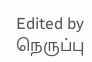Edited by நெருப்பு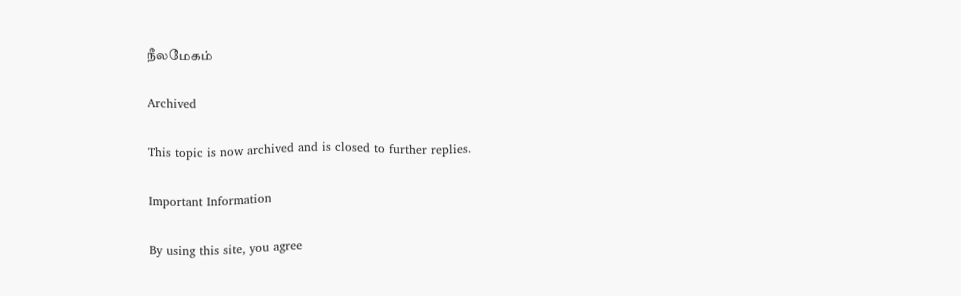நீலமேகம்

Archived

This topic is now archived and is closed to further replies.

Important Information

By using this site, you agree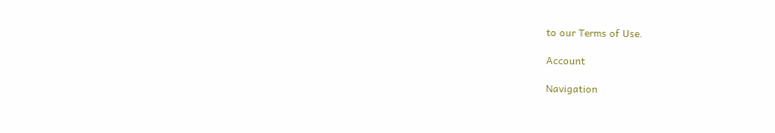to our Terms of Use.

Account

Navigation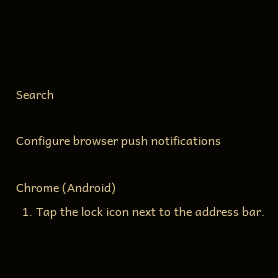Search

Configure browser push notifications

Chrome (Android)
  1. Tap the lock icon next to the address bar.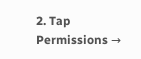2. Tap Permissions →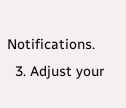Notifications.
  3. Adjust your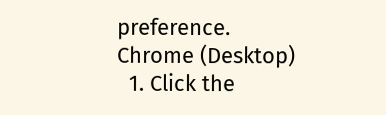preference.
Chrome (Desktop)
  1. Click the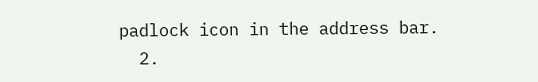padlock icon in the address bar.
  2.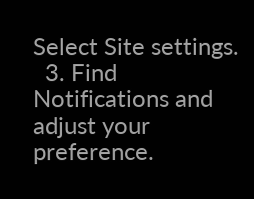Select Site settings.
  3. Find Notifications and adjust your preference.